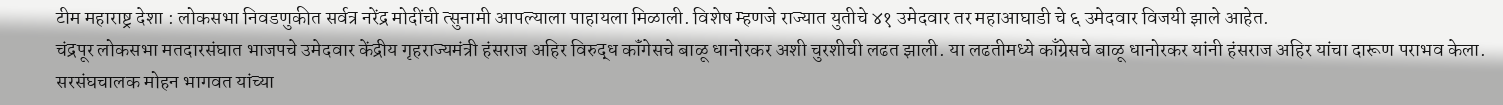टीम महाराष्ट्र देशा : लोकसभा निवडणुकीत सर्वत्र नरेंद्र मोदींची त्सुनामी आपल्याला पाहायला मिळाली. विशेष म्हणजे राज्यात युतीचे ४१ उमेदवार तर महाआघाडी चे ६ उमेदवार विजयी झाले आहेत.
चंद्रपूर लोकसभा मतदारसंघात भाजपचे उमेदवार केंद्रीय गृहराज्यमंत्री हंसराज अहिर विरुद्ध कॉंगेसचे बाळू धानोरकर अशी चुरशीची लढत झाली. या लढतीमध्ये काँग्रेसचे बाळू धानोरकर यांनी हंसराज अहिर यांचा दारूण पराभव केला. सरसंघचालक मोहन भागवत यांच्या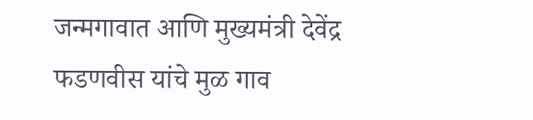जन्मगावात आणि मुख्यमंत्री देवेंद्र फडणवीस यांचे मुळ गाव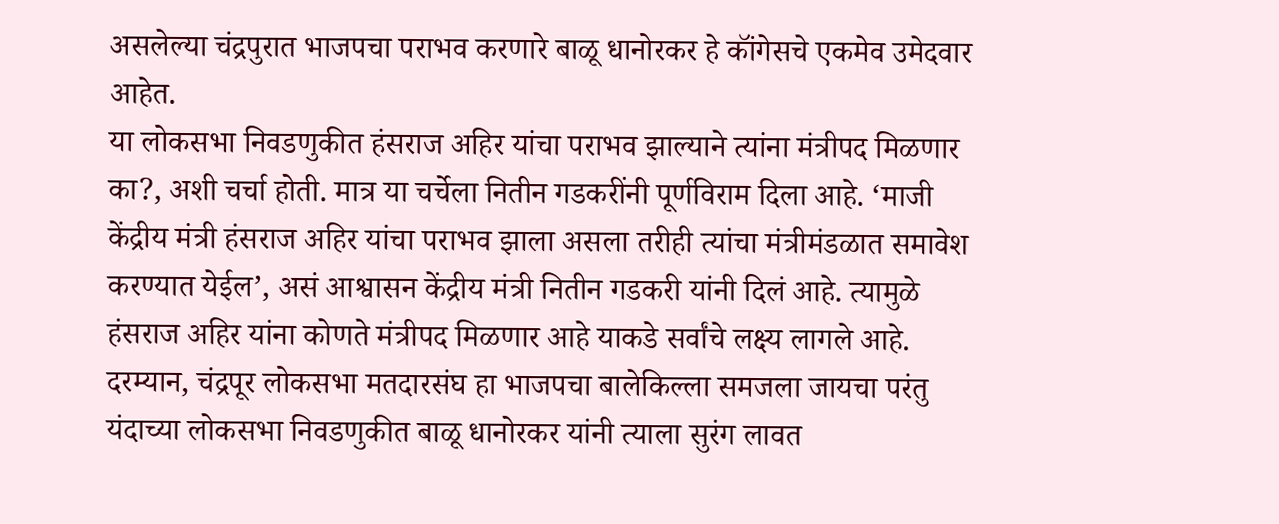असलेल्या चंद्रपुरात भाजपचा पराभव करणारे बाळू धानोरकर हे कॉंगेसचे एकमेव उमेदवार आहेत.
या लोकसभा निवडणुकीत हंसराज अहिर यांचा पराभव झाल्याने त्यांना मंत्रीपद मिळणार का?, अशी चर्चा होती. मात्र या चर्चेला नितीन गडकरींनी पूर्णविराम दिला आहे. ‘माजी केंद्रीय मंत्री हंसराज अहिर यांचा पराभव झाला असला तरीही त्यांचा मंत्रीमंडळात समावेश करण्यात येईल’, असं आश्वासन केंद्रीय मंत्री नितीन गडकरी यांनी दिलं आहे. त्यामुळे हंसराज अहिर यांना कोणते मंत्रीपद मिळणार आहे याकडे सर्वांचे लक्ष्य लागले आहे.
दरम्यान, चंद्रपूर लोकसभा मतदारसंघ हा भाजपचा बालेकिल्ला समजला जायचा परंतु यंदाच्या लोकसभा निवडणुकीत बाळू धानोरकर यांनी त्याला सुरंग लावत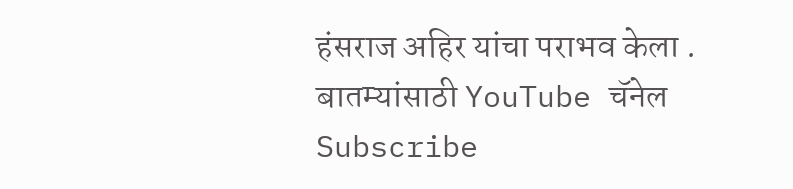हंसराज अहिर यांचा पराभव केला .
बातम्यांसाठी YouTube चॅनेल Subscribe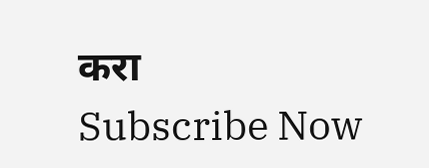करा
Subscribe Now